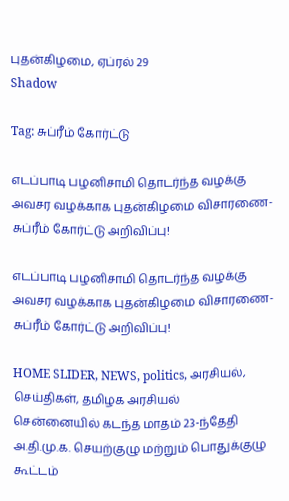புதன்கிழமை, ஏப்ரல் 29
Shadow

Tag: சுப்ரீம் கோர்ட்டு

எடப்பாடி பழனிசாமி தொடர்ந்த வழக்கு அவசர வழக்காக புதன்கிழமை விசாரணை- சுப்ரீம் கோர்ட்டு அறிவிப்பு!

எடப்பாடி பழனிசாமி தொடர்ந்த வழக்கு அவசர வழக்காக புதன்கிழமை விசாரணை- சுப்ரீம் கோர்ட்டு அறிவிப்பு!

HOME SLIDER, NEWS, politics, அரசியல், செய்திகள், தமிழக அரசியல்
சென்னையில் கடந்த மாதம் 23-ந்தேதி அ.தி.மு.க. செயற்குழு மற்றும் பொதுக்குழு கூட்டம்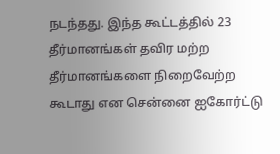நடந்தது. இந்த கூட்டத்தில் 23 தீர்மானங்கள் தவிர மற்ற தீர்மானங்களை நிறைவேற்ற கூடாது என சென்னை ஐகோர்ட்டு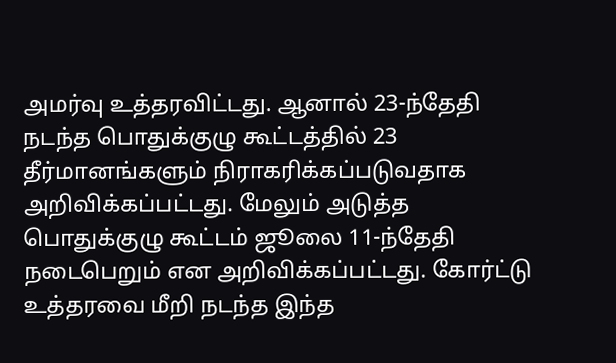அமர்வு உத்தரவிட்டது. ஆனால் 23-ந்தேதி நடந்த பொதுக்குழு கூட்டத்தில் 23 தீர்மானங்களும் நிராகரிக்கப்படுவதாக அறிவிக்கப்பட்டது. மேலும் அடுத்த பொதுக்குழு கூட்டம் ஜூலை 11-ந்தேதி நடைபெறும் என அறிவிக்கப்பட்டது. கோர்ட்டு உத்தரவை மீறி நடந்த இந்த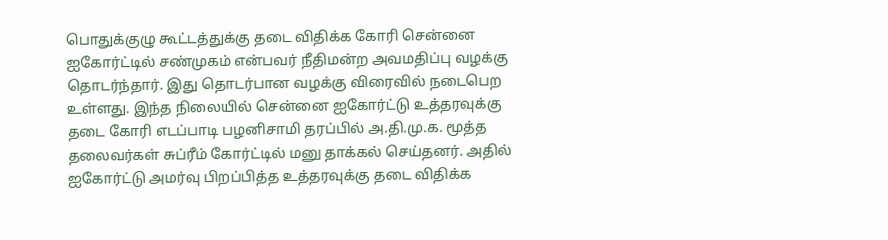பொதுக்குழு கூட்டத்துக்கு தடை விதிக்க கோரி சென்னை ஐகோர்ட்டில் சண்முகம் என்பவர் நீதிமன்ற அவமதிப்பு வழக்கு தொடர்ந்தார். இது தொடர்பான வழக்கு விரைவில் நடைபெற உள்ளது. இந்த நிலையில் சென்னை ஐகோர்ட்டு உத்தரவுக்கு தடை கோரி எடப்பாடி பழனிசாமி தரப்பில் அ.தி.மு.க. மூத்த தலைவர்கள் சுப்ரீம் கோர்ட்டில் மனு தாக்கல் செய்தனர். அதில் ஐகோர்ட்டு அமர்வு பிறப்பித்த உத்தரவுக்கு தடை விதிக்க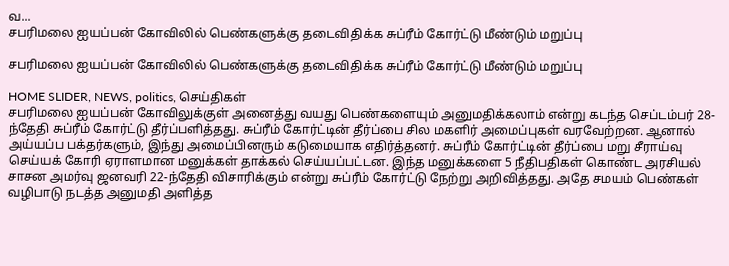வ...
சபரிமலை ஐயப்பன் கோவிலில் பெண்களுக்கு தடைவிதிக்க சுப்ரீம் கோர்ட்டு மீண்டும் மறுப்பு

சபரிமலை ஐயப்பன் கோவிலில் பெண்களுக்கு தடைவிதிக்க சுப்ரீம் கோர்ட்டு மீண்டும் மறுப்பு

HOME SLIDER, NEWS, politics, செய்திகள்
சபரிமலை ஐயப்பன் கோவிலுக்குள் அனைத்து வயது பெண்களையும் அனுமதிக்கலாம் என்று கடந்த செப்டம்பர் 28-ந்தேதி சுப்ரீம் கோர்ட்டு தீர்ப்பளித்தது. சுப்ரீம் கோர்ட்டின் தீர்ப்பை சில மகளிர் அமைப்புகள் வரவேற்றன. ஆனால் அய்யப்ப பக்தர்களும், இந்து அமைப்பினரும் கடுமையாக எதிர்த்தனர். சுப்ரீம் கோர்ட்டின் தீர்ப்பை மறு சீராய்வு செய்யக் கோரி ஏராளமான மனுக்கள் தாக்கல் செய்யப்பட்டன. இந்த மனுக்களை 5 நீதிபதிகள் கொண்ட அரசியல் சாசன அமர்வு ஜனவரி 22-ந்தேதி விசாரிக்கும் என்று சுப்ரீம் கோர்ட்டு நேற்று அறிவித்தது. அதே சமயம் பெண்கள் வழிபாடு நடத்த அனுமதி அளித்த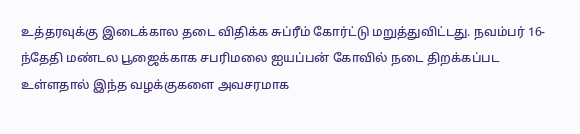உத்தரவுக்கு இடைக்கால தடை விதிக்க சுப்ரீம் கோர்ட்டு மறுத்துவிட்டது. நவம்பர் 16-ந்தேதி மண்டல பூஜைக்காக சபரிமலை ஐயப்பன் கோவில் நடை திறக்கப்பட உள்ளதால் இந்த வழக்குகளை அவசரமாக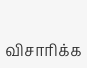விசாரிக்க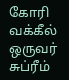கோரி வக்கீல் ஒருவர் சுப்ரீம்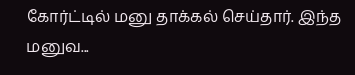கோர்ட்டில் மனு தாக்கல் செய்தார். இந்த மனுவ...